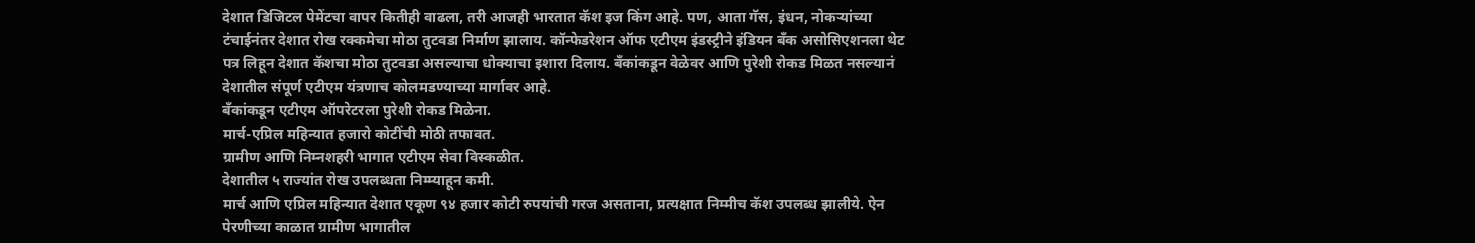देशात डिजिटल पेमेंटचा वापर कितीही वाढला, तरी आजही भारतात कॅश इज किंग आहे. पण, आता गॅस, इंधन, नोकऱ्यांच्या टंचाईनंतर देशात रोख रक्कमेचा मोठा तुटवडा निर्माण झालाय. कॉन्फेडरेशन ऑफ एटीएम इंडस्ट्रीने इंडियन बँक असोसिएशनला थेट पत्र लिहून देशात कॅशचा मोठा तुटवडा असल्याचा धोक्याचा इशारा दिलाय. बँकांकडून वेळेवर आणि पुरेशी रोकड मिळत नसल्यानं देशातील संपूर्ण एटीएम यंत्रणाच कोलमडण्याच्या मार्गावर आहे.
बँकांकडून एटीएम ऑपरेटरला पुरेशी रोकड मिळेना.
मार्च-एप्रिल महिन्यात हजारो कोटींची मोठी तफावत.
ग्रामीण आणि निम्नशहरी भागात एटीएम सेवा विस्कळीत.
देशातील ५ राज्यांत रोख उपलब्धता निम्म्याहून कमी.
मार्च आणि एप्रिल महिन्यात देशात एकूण ९४ हजार कोटी रुपयांची गरज असताना, प्रत्यक्षात निम्मीच कॅश उपलब्ध झालीये. ऐन पेरणीच्या काळात ग्रामीण भागातील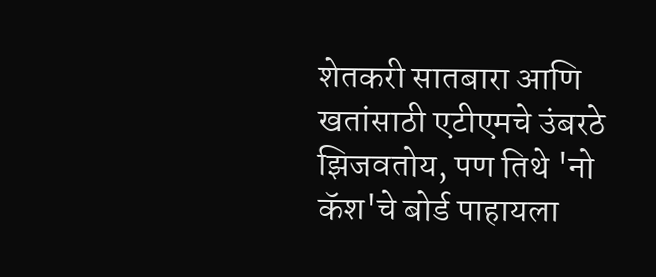शेतकरी सातबारा आणि खतांसाठी एटीएमचे उंबरठे झिजवतोय, पण तिथे 'नो कॅश'चे बोर्ड पाहायला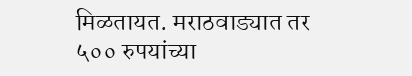मिळतायत. मराठवाड्यात तर ५०० रुपयांच्या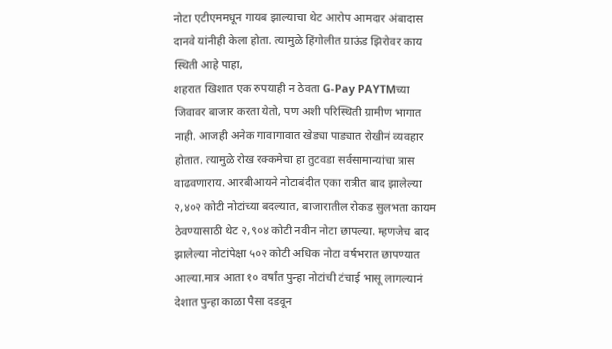नोटा एटीएममधून गायब झाल्याचा थेट आरोप आमदार अंबादास दानवे यांनीही केला होता. त्यामुळे हिंगोलीत ग्राऊंड झिरोवर काय स्थिती आहे पाहा,
शहरात खिशात एक रुपयाही न ठेवता G-Pay PAYTMच्या जिवावर बाजार करता येतो, पण अशी परिस्थिती ग्रामीण भागात नाही. आजही अनेक गावागावात खेड्या पाड्यात रोखीनं व्यवहार होतात. त्यामुळे रोख रक्कमेचा हा तुटवडा सर्वसामान्यांचा त्रास वाढवणाराय. आरबीआयने नोटाबंदीत एका रात्रीत बाद झालेल्या २,४०२ कोटी नोटांच्या बदल्यात, बाजारातील रोकड सुलभता कायम ठेवण्यासाठी थेट २,९०४ कोटी नवीन नोटा छापल्या. म्हणजेच बाद झालेल्या नोटांपेक्षा ५०२ कोटी अधिक नोटा वर्षभरात छापण्यात आल्या.मात्र आता १० वर्षांत पुन्हा नोटांची टंचाई भासू लागल्यानं देशात पुन्हा काळा पैसा दडवून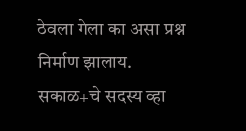ठेवला गेला का असा प्रश्न निर्माण झालाय.
सकाळ+चे सदस्य व्हा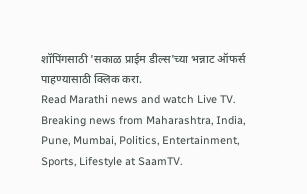शॉपिंगसाठी 'सकाळ प्राईम डील्स'च्या भन्नाट ऑफर्स पाहण्यासाठी क्लिक करा.
Read Marathi news and watch Live TV. Breaking news from Maharashtra, India, Pune, Mumbai, Politics, Entertainment, Sports, Lifestyle at SaamTV.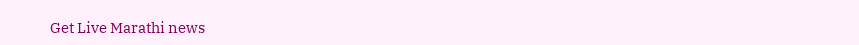Get Live Marathi news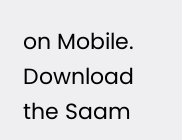on Mobile. Download the Saam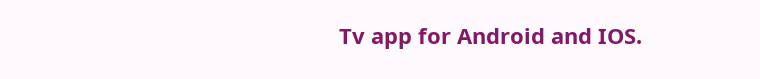Tv app for Android and IOS.